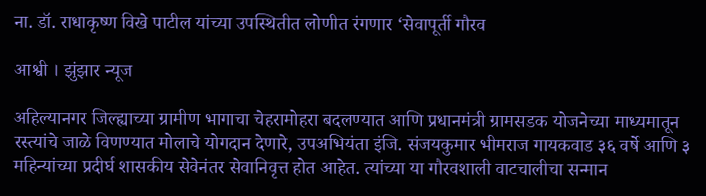ना. डॉ. राधाकृष्ण विखे पाटील यांच्या उपस्थितीत लोणीत रंगणार ‘सेवापूर्ती गौरव

आश्वी । झुंझार न्यूज

अहिल्यानगर जिल्ह्याच्या ग्रामीण भागाचा चेहरामोहरा बदलण्यात आणि प्रधानमंत्री ग्रामसडक योजनेच्या माध्यमातून रस्त्यांचे जाळे विणण्यात मोलाचे योगदान देणारे, उपअभियंता इंजि. संजयकुमार भीमराज गायकवाड ३६ वर्षे आणि ३ महिन्यांच्या प्रदीर्घ शासकीय सेवेनंतर सेवानिवृत्त होत आहेत. त्यांच्या या गौरवशाली वाटचालीचा सन्मान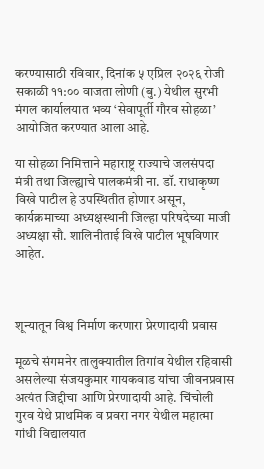करण्यासाठी रविवार, दिनांक ५ एप्रिल २०२६ रोजी सकाळी ११:०० वाजता लोणी (बु.) येथील सुरभी मंगल कार्यालयात भव्य ‘सेवापूर्ती गौरव सोहळा’ आयोजित करण्यात आला आहे.

या सोहळा निमित्ताने महाराष्ट्र राज्याचे जलसंपदा मंत्री तथा जिल्ह्याचे पालकमंत्री ना. डॉ. राधाकृष्ण विखे पाटील हे उपस्थितीत होणार असून, कार्यक्रमाच्या अध्यक्षस्थानी जिल्हा परिषदेच्या माजी अध्यक्षा सौ. शालिनीताई विखे पाटील भूषविणार आहेत.



शून्यातून विश्व निर्माण करणारा प्रेरणादायी प्रवास

मूळचे संगमनेर तालुक्यातील तिगांव येथील रहिवासी असलेल्या संजयकुमार गायकवाड यांचा जीवनप्रवास अत्यंत जिद्दीचा आणि प्रेरणादायी आहे. चिंचोली गुरव येथे प्राथमिक व प्रवरा नगर येथील महात्मा गांधी विद्यालयात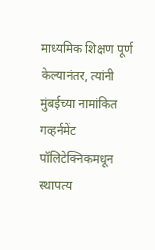माध्यमिक शिक्षण पूर्ण केल्यानंतर, त्यांनी मुंबईच्या नामांकित गव्हर्नमेंट पॉलिटेक्निकमधून स्थापत्य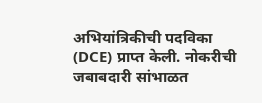अभियांत्रिकीची पदविका (DCE) प्राप्त केली. नोकरीची जबाबदारी सांभाळत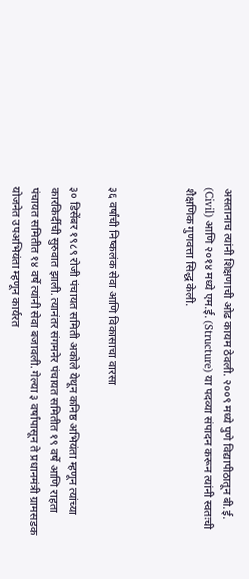असतानाच त्यांनी शिक्षणाची ओढ कायम ठेवली. २००९ मध्ये पुणे विद्यापीठातून बी.ई. (Civil) आणि २०१४ मध्ये एम.ई. (Structure) या पदव्या संपादन करून त्यांनी स्वतःची शैक्षणिक गुणवत्ता सिद्ध केली.



३६ वर्षांची निष्कलंक सेवा आणि विकासाचा वारसा

३० डिसेंबर १९८९ रोजी पंचायत समिती अकोले येथून कनिष्ठ अभियंता म्हणून त्यांच्या कारकिर्दीची सुरुवात झाली. त्यानंतर संगमनेर पंचायत समितीत १९ वर्षे आणि राहता पंचायत समितीत १४ वर्षे त्यांनी सेवा बजावली. गेल्या ३ वर्षांपासून ते प्रधानमंत्री ग्रामसडक योजनेत उपअभियंता म्हणून कार्यरत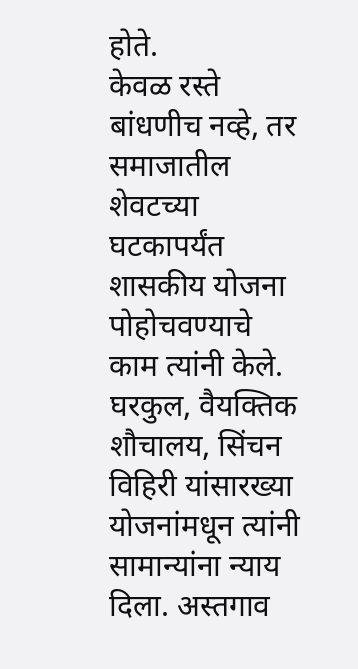होते.
केवळ रस्ते बांधणीच नव्हे, तर समाजातील शेवटच्या घटकापर्यंत शासकीय योजना पोहोचवण्याचे काम त्यांनी केले. घरकुल, वैयक्तिक शौचालय, सिंचन विहिरी यांसारख्या योजनांमधून त्यांनी सामान्यांना न्याय दिला. अस्तगाव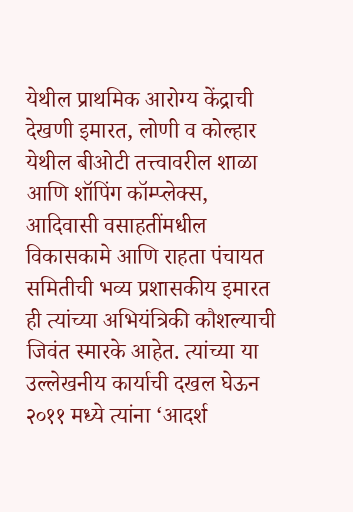येथील प्राथमिक आरोग्य केंद्राची देखणी इमारत, लोणी व कोल्हार येथील बीओटी तत्त्वावरील शाळा आणि शॉपिंग कॉम्प्लेक्स, आदिवासी वसाहतींमधील विकासकामे आणि राहता पंचायत समितीची भव्य प्रशासकीय इमारत ही त्यांच्या अभियंत्रिकी कौशल्याची जिवंत स्मारके आहेत. त्यांच्या या उल्लेखनीय कार्याची दखल घेऊन २०११ मध्ये त्यांना ‘आदर्श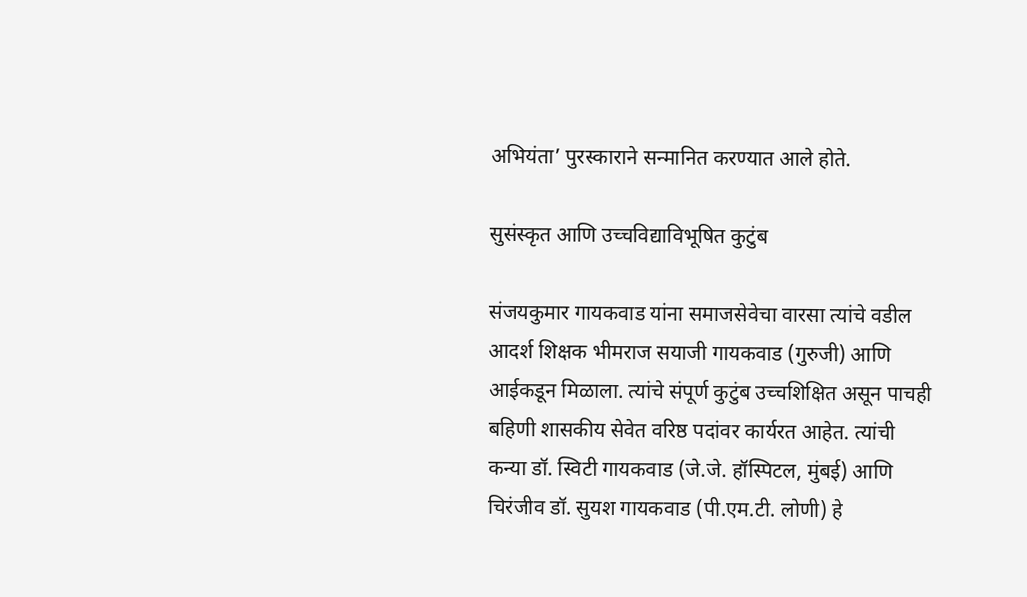अभियंता’ पुरस्काराने सन्मानित करण्यात आले होते.

सुसंस्कृत आणि उच्चविद्याविभूषित कुटुंब

संजयकुमार गायकवाड यांना समाजसेवेचा वारसा त्यांचे वडील आदर्श शिक्षक भीमराज सयाजी गायकवाड (गुरुजी) आणि आईकडून मिळाला. त्यांचे संपूर्ण कुटुंब उच्चशिक्षित असून पाचही बहिणी शासकीय सेवेत वरिष्ठ पदांवर कार्यरत आहेत. त्यांची कन्या डॉ. स्विटी गायकवाड (जे.जे. हॉस्पिटल, मुंबई) आणि चिरंजीव डॉ. सुयश गायकवाड (पी.एम.टी. लोणी) हे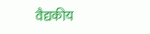वैद्यकीय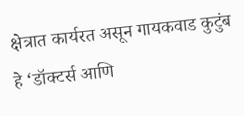क्षेत्रात कार्यरत असून गायकवाड कुटुंब हे ‘डॉक्टर्स आणि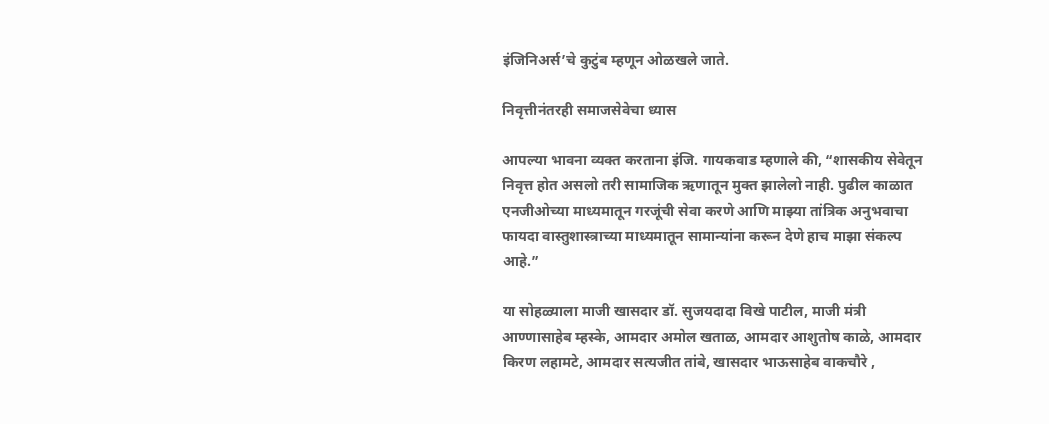इंजिनिअर्स’चे कुटुंब म्हणून ओळखले जाते.

निवृत्तीनंतरही समाजसेवेचा ध्यास

आपल्या भावना व्यक्त करताना इंजि. गायकवाड म्हणाले की, “शासकीय सेवेतून निवृत्त होत असलो तरी सामाजिक ऋणातून मुक्त झालेलो नाही. पुढील काळात एनजीओच्या माध्यमातून गरजूंची सेवा करणे आणि माझ्या तांत्रिक अनुभवाचा फायदा वास्तुशास्त्राच्या माध्यमातून सामान्यांना करून देणे हाच माझा संकल्प आहे.”

या सोहळ्याला माजी खासदार डॉ. सुजयदादा विखे पाटील, माजी मंत्री आण्णासाहेब म्हस्के, आमदार अमोल खताळ, आमदार आशुतोष काळे, आमदार किरण लहामटे, आमदार सत्यजीत तांबे, खासदार भाऊसाहेब वाकचौरे ,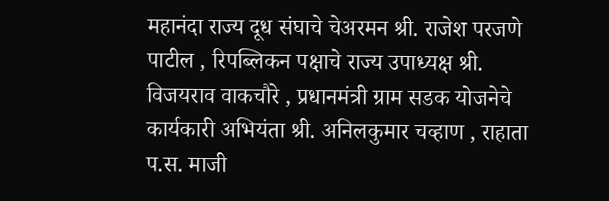महानंदा राज्य दूध संघाचे चेअरमन श्री. राजेश परजणे पाटील , रिपब्लिकन पक्षाचे राज्य उपाध्यक्ष श्री. विजयराव वाकचौरे , प्रधानमंत्री ग्राम सडक योजनेचे कार्यकारी अभियंता श्री. अनिलकुमार चव्हाण , राहाता प.स. माजी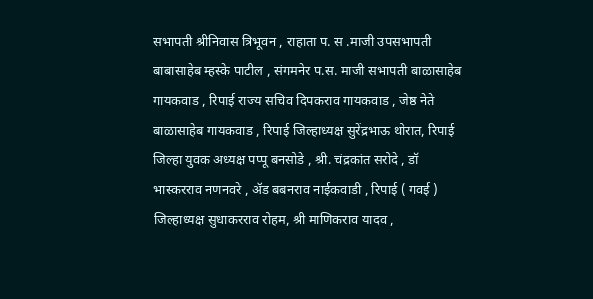सभापती श्रीनिवास त्रिभूवन , राहाता प. स .माजी उपसभापती बाबासाहेब म्हस्के पाटील , संगमनेर प.स. माजी सभापती बाळासाहेब गायकवाड , रिपाई राज्य सचिव दिपकराव गायकवाड , जेष्ठ नेते बाळासाहेब गायकवाड , रिपाई जिल्हाध्यक्ष सुरेंद्रभाऊ थोरात, रिपाई जिल्हा युवक अध्यक्ष पप्पू बनसोडे , श्री. चंद्रकांत सरोदे , डॉ भास्करराव नणनवरे , ॲड बबनराव नाईकवाडी , रिपाई ( गवई ) जिल्हाध्यक्ष सुधाकरराव रोहम, श्री माणिकराव यादव ,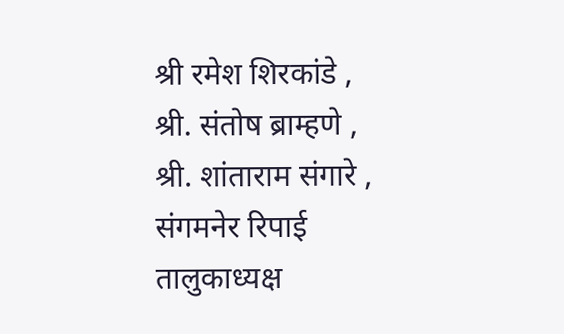श्री रमेश शिरकांडे , श्री. संतोष ब्राम्हणे , श्री. शांताराम संगारे , संगमनेर रिपाई तालुकाध्यक्ष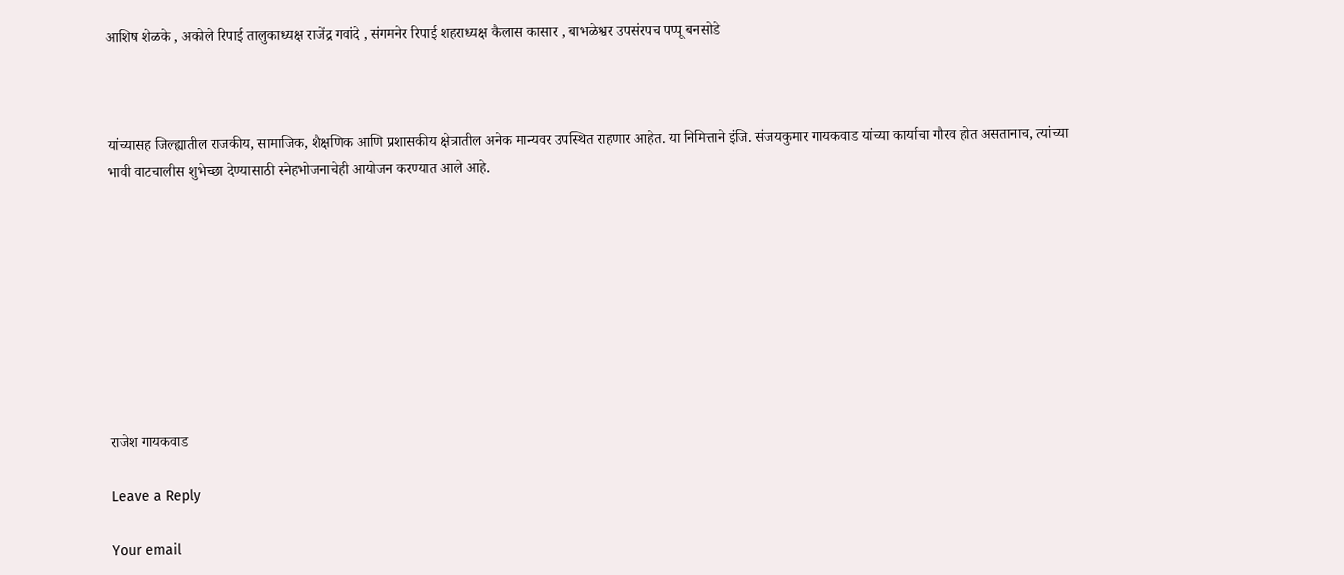आशिष शेळके , अकोले रिपाई तालुकाध्यक्ष राजेंद्र गवांदे , संगमनेर रिपाई शहराध्यक्ष कैलास कासार , बाभळेश्वर उपसंरपच पप्पू बनसोडे



यांच्यासह जिल्ह्यातील राजकीय, सामाजिक, शैक्षणिक आणि प्रशासकीय क्षेत्रातील अनेक मान्यवर उपस्थित राहणार आहेत. या निमित्ताने इंजि. संजयकुमार गायकवाड यांच्या कार्याचा गौरव होत असतानाच, त्यांच्या भावी वाटचालीस शुभेच्छा देण्यासाठी स्नेहभोजनाचेही आयोजन करण्यात आले आहे.









राजेश गायकवाड

Leave a Reply

Your email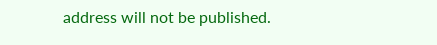address will not be published.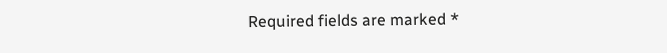Required fields are marked *